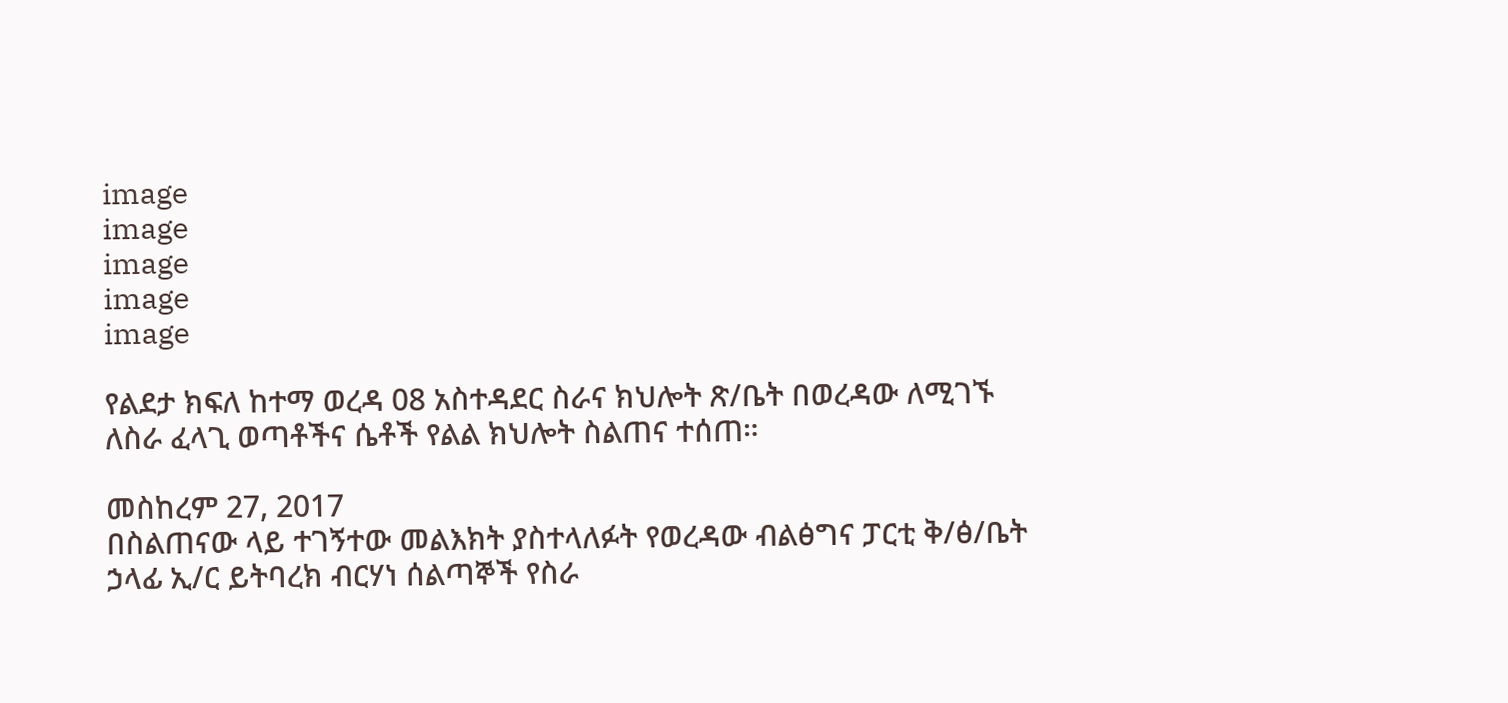image
image
image
image
image

የልደታ ክፍለ ከተማ ወረዳ 08 አስተዳደር ስራና ክህሎት ጽ/ቤት በወረዳው ለሚገኙ ለስራ ፈላጊ ወጣቶችና ሴቶች የልል ክህሎት ስልጠና ተሰጠ።

መስከረም 27, 2017
በስልጠናው ላይ ተገኝተው መልእክት ያስተላለፉት የወረዳው ብልፅግና ፓርቲ ቅ/ፅ/ቤት ኃላፊ ኢ/ር ይትባረክ ብርሃነ ሰልጣኞች የስራ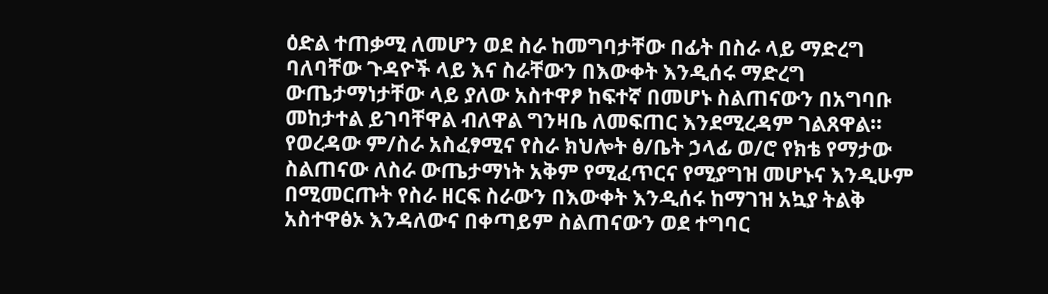ዕድል ተጠቃሚ ለመሆን ወደ ስራ ከመግባታቸው በፊት በስራ ላይ ማድረግ ባለባቸው ጉዳዮች ላይ እና ስራቸውን በእውቀት እንዲሰሩ ማድረግ ውጤታማነታቸው ላይ ያለው አስተዋፆ ከፍተኛ በመሆኑ ስልጠናውን በአግባቡ መከታተል ይገባቸዋል ብለዋል ግንዛቤ ለመፍጠር እንደሚረዳም ገልጸዋል። የወረዳው ም/ስራ አስፈፃሚና የስራ ክህሎት ፅ/ቤት ኃላፊ ወ/ሮ የክቴ የማታው ስልጠናው ለስራ ውጤታማነት አቅም የሚፈጥርና የሚያግዝ መሆኑና እንዲሁም በሚመርጡት የስራ ዘርፍ ስራውን በእውቀት እንዲሰሩ ከማገዝ አኳያ ትልቅ አስተዋፅኦ እንዳለውና በቀጣይም ስልጠናውን ወደ ተግባር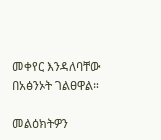መቀየር እንዳለባቸው በአፅንኦት ገልፀዋል።

መልዕክትዎን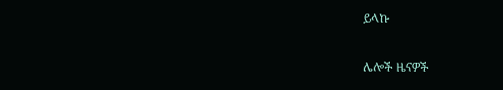ይላኩ

ሌሎች ዜናዎች